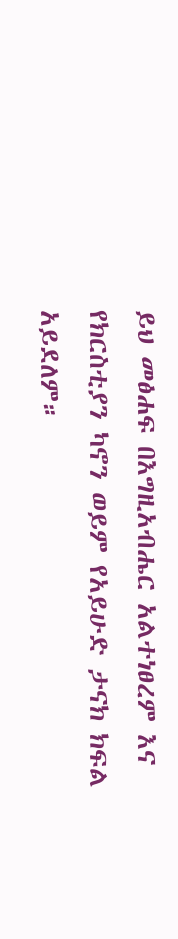ይህ መፅሐፍ በእግዚአብሔር አልተነፀረም እና የክርስቲያን ካኖን ወይም የአይሁድ ታናክ ክፍል አይደለም።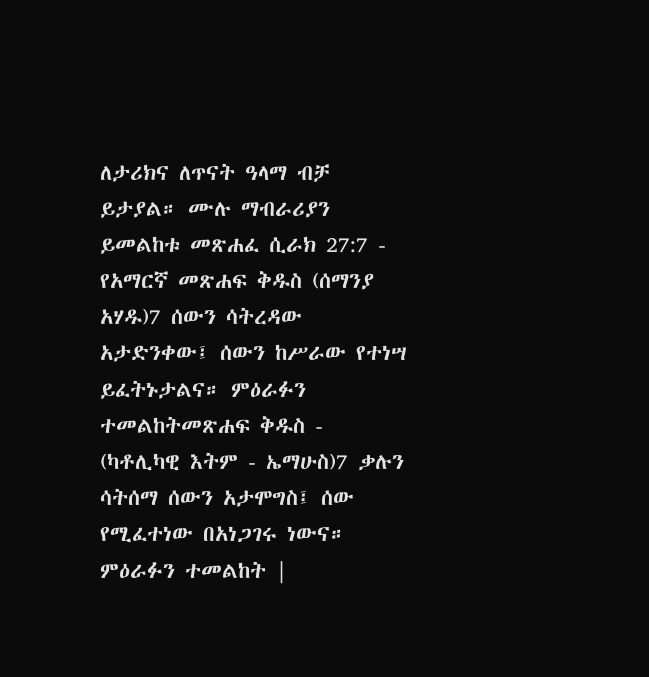ለታሪክና ለጥናት ዓላማ ብቻ ይታያል። ሙሉ ማብራሪያን ይመልከቱ መጽሐፈ ሲራክ 27:7 - የአማርኛ መጽሐፍ ቅዱስ (ሰማንያ አሃዱ)7 ሰውን ሳትረዳው አታድንቀው፤ ሰውን ከሥራው የተነሣ ይፈትኑታልና። ምዕራፉን ተመልከትመጽሐፍ ቅዱስ - (ካቶሊካዊ እትም - ኤማሁስ)7 ቃሉን ሳትሰማ ሰውን አታሞግስ፤ ሰው የሚፈተነው በአነጋገሩ ነውና። ምዕራፉን ተመልከት |